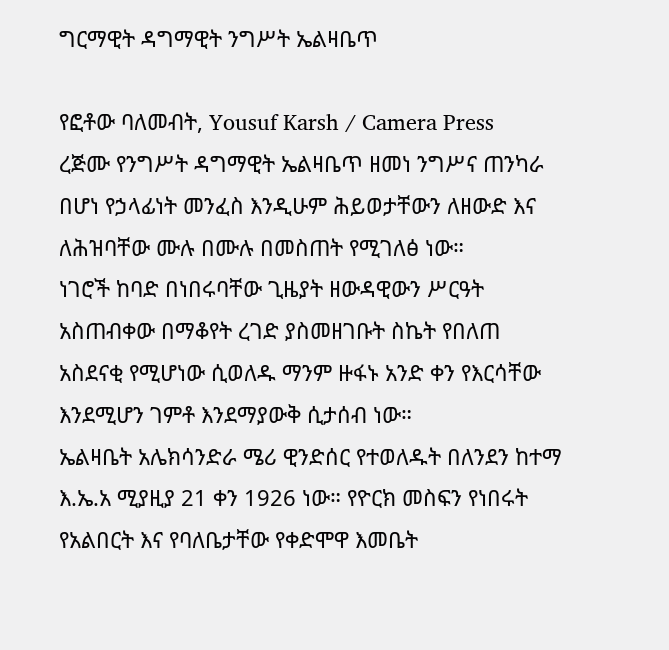ግርማዊት ዳግማዊት ንግሥት ኤልዛቤጥ

የፎቶው ባለመብት, Yousuf Karsh / Camera Press
ረጅሙ የንግሥት ዳግማዊት ኤልዛቤጥ ዘመነ ንግሥና ጠንካራ በሆነ የኃላፊነት መንፈስ እንዲሁም ሕይወታቸውን ለዘውድ እና ለሕዝባቸው ሙሉ በሙሉ በመስጠት የሚገለፅ ነው።
ነገሮች ከባድ በነበሩባቸው ጊዜያት ዘውዳዊውን ሥርዓት አስጠብቀው በማቆየት ረገድ ያስመዘገቡት ስኬት የበለጠ አስደናቂ የሚሆነው ሲወለዱ ማንም ዙፋኑ አንድ ቀን የእርሳቸው እንደሚሆን ገምቶ እንደማያውቅ ሲታሰብ ነው።
ኤልዛቤት አሌክሳንድራ ሜሪ ዊንድሰር የተወለዱት በለንደን ከተማ እ.ኤ.አ ሚያዚያ 21 ቀን 1926 ነው። የዮርክ መስፍን የነበሩት የአልበርት እና የባለቤታቸው የቀድሞዋ እመቤት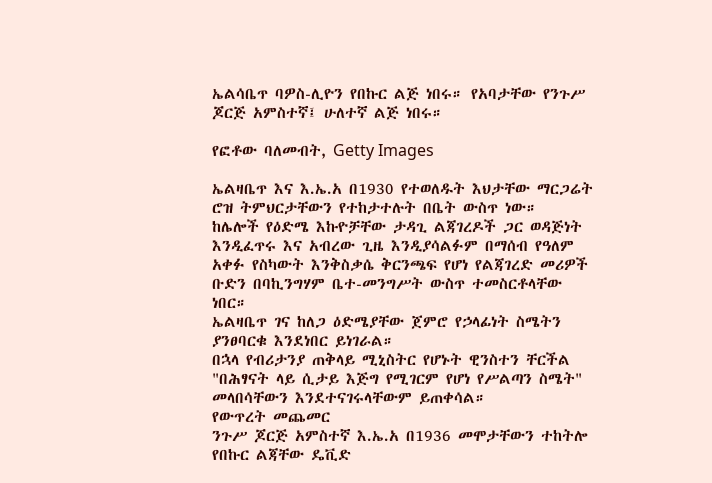ኤልሳቤጥ ባዎስ-ሊዮን የበኩር ልጅ ነበሩ። የአባታቸው የንጉሥ ጆርጅ አምስተኛ፤ ሁለተኛ ልጅ ነበሩ።

የፎቶው ባለመብት, Getty Images

ኤልዛቤጥ እና እ.ኤ.አ በ1930 የተወለዱት እህታቸው ማርጋሬት ሮዝ ትምህርታቸውን የተከታተሉት በቤት ውስጥ ነው።
ከሌሎች የዕድሜ እኩዮቻቸው ታዳጊ ልጃገረዶች ጋር ወዳጅነት እንዲፈጥሩ እና አብረው ጊዜ እንዲያሳልፉም በማሰብ የዓለም አቀፉ የስካውት እንቅስቃሴ ቅርንጫፍ የሆነ የልጃገረድ መሪዎች ቡድን በባኪንግሃም ቤተ-መንግሥት ውስጥ ተመስርቶላቸው ነበር።
ኤልዛቤጥ ገና ከለጋ ዕድሜያቸው ጀምሮ የኃላፊነት ስሜትን ያንፀባርቁ እንደነበር ይነገራል።
በኋላ የብሪታንያ ጠቅላይ ሚኒስትር የሆኑት ዊንስተን ቸርችል "በሕፃናት ላይ ሲታይ እጅግ የሚገርም የሆነ የሥልጣን ስሜት" መላበሳቸውን እንደተናገሩላቸውም ይጠቀሳል።
የውጥረት መጨመር
ንጉሥ ጆርጅ አምስተኛ እ.ኤ.አ በ1936 መሞታቸውን ተከትሎ የበኩር ልጃቸው ዴቪድ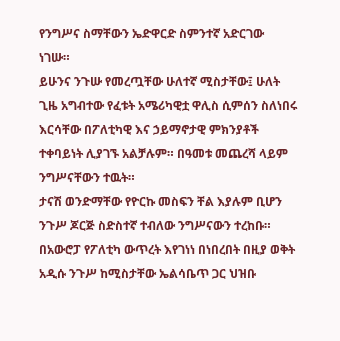የንግሥና ስማቸውን ኤድዋርድ ስምንተኛ አድርገው ነገሡ።
ይሁንና ንጉሡ የመረጧቸው ሁለተኛ ሚስታቸው፤ ሁለት ጊዜ አግብተው የፈቱት አሜሪካዊቷ ዋሊስ ሲምሰን ስለነበሩ እርሳቸው በፖለቲካዊ እና ኃይማኖታዊ ምክንያቶች ተቀባይነት ሊያገኙ አልቻሉም። በዓመቱ መጨረሻ ላይም ንግሥናቸውን ተዉት።
ታናሽ ወንድማቸው የዮርኩ መስፍን ቸል እያሉም ቢሆን ንጉሥ ጆርጅ ስድስተኛ ተብለው ንግሥናውን ተረከቡ።
በአውሮፓ የፖለቲካ ውጥረት እየገነነ በነበረበት በዚያ ወቅት አዲሱ ንጉሥ ከሚስታቸው ኤልሳቤጥ ጋር ህዝቡ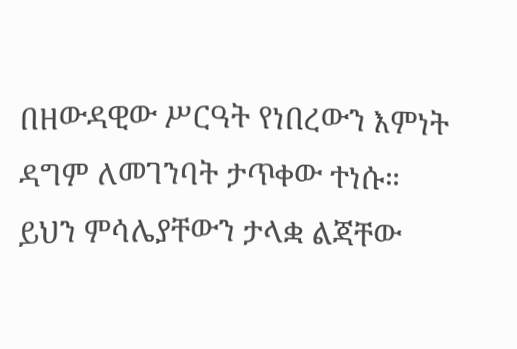በዘውዳዊው ሥርዓት የነበረውን እምነት ዳግም ለመገንባት ታጥቀው ተነሱ።
ይህን ምሳሌያቸውን ታላቋ ልጃቸው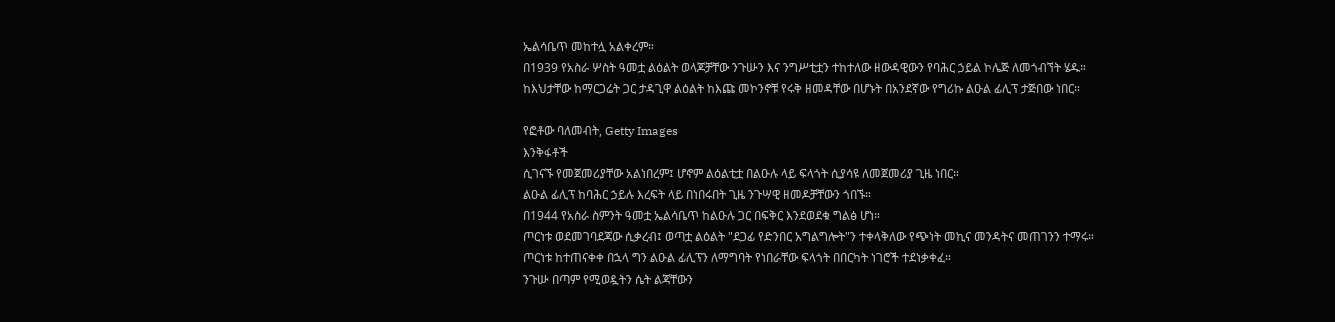ኤልሳቤጥ መከተሏ አልቀረም።
በ1939 የአስራ ሦስት ዓመቷ ልዕልት ወላጆቻቸው ንጉሡን እና ንግሥቲቷን ተከተለው ዘውዳዊውን የባሕር ኃይል ኮሌጅ ለመጎብኘት ሄዱ።
ከእህታቸው ከማርጋሬት ጋር ታዳጊዋ ልዕልት ከእጩ መኮንኖቹ የሩቅ ዘመዳቸው በሆኑት በአንደኛው የግሪኩ ልዑል ፊሊፕ ታጅበው ነበር።

የፎቶው ባለመብት, Getty Images
እንቅፋቶች
ሲገናኙ የመጀመሪያቸው አልነበረም፤ ሆኖም ልዕልቲቷ በልዑሉ ላይ ፍላጎት ሲያሳዩ ለመጀመሪያ ጊዜ ነበር።
ልዑል ፊሊፕ ከባሕር ኃይሉ እረፍት ላይ በነበሩበት ጊዜ ንጉሣዊ ዘመዶቻቸውን ጎበኙ።
በ1944 የአስራ ስምንት ዓመቷ ኤልሳቤጥ ከልዑሉ ጋር በፍቅር እንደወደቁ ግልፅ ሆነ።
ጦርነቱ ወደመገባደጃው ሲቃረብ፤ ወጣቷ ልዕልት "ደጋፊ የድንበር አግልግሎት"ን ተቀላቅለው የጭነት መኪና መንዳትና መጠገንን ተማሩ።
ጦርነቱ ከተጠናቀቀ በኋላ ግን ልዑል ፊሊፕን ለማግባት የነበራቸው ፍላጎት በበርካት ነገሮች ተደነቃቀፈ።
ንጉሡ በጣም የሚወዷትን ሴት ልጃቸውን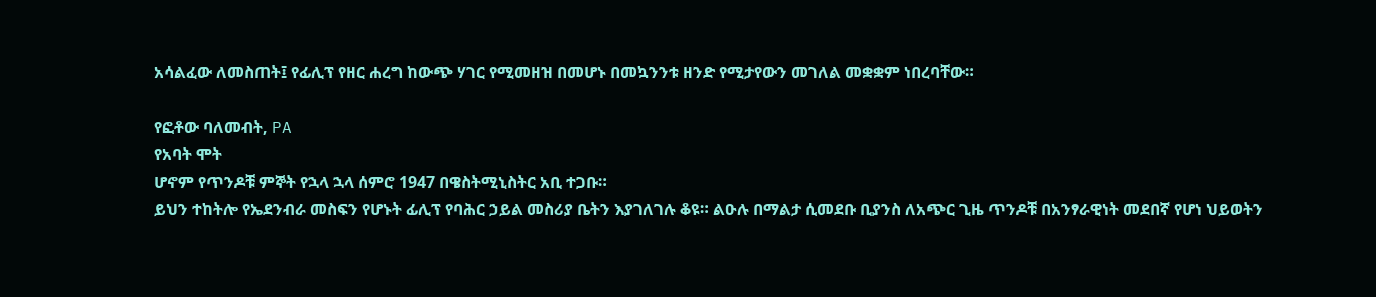አሳልፈው ለመስጠት፤ የፊሊፕ የዘር ሐረግ ከውጭ ሃገር የሚመዘዝ በመሆኑ በመኳንንቱ ዘንድ የሚታየውን መገለል መቋቋም ነበረባቸው።

የፎቶው ባለመብት, PA
የአባት ሞት
ሆኖም የጥንዶቹ ምኞት የኋላ ኋላ ሰምሮ 1947 በዌስትሚኒስትር አቢ ተጋቡ።
ይህን ተከትሎ የኤደንብራ መስፍን የሆኑት ፊሊፕ የባሕር ኃይል መስሪያ ቤትን እያገለገሉ ቆዩ። ልዑሉ በማልታ ሲመደቡ ቢያንስ ለአጭር ጊዜ ጥንዶቹ በአንፃራዊነት መደበኛ የሆነ ህይወትን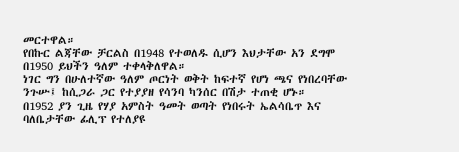መርተዋል።
የበኩር ልጃቸው ቻርልስ በ1948 የተወለዱ ሲሆን እህታቸው አን ደግሞ በ1950 ይህችን ዓለም ተቀላቅለዋል።
ነገር ግን በሁለተኛው ዓለም ጦርነት ወቅት ከፍተኛ የሆነ ጫና የነበረባቸው ንጉሡ፤ ከሲጋራ ጋር የተያያዘ የሳንባ ካንሰር በሽታ ተጠቂ ሆኑ።
በ1952 ያን ጊዜ የሃያ አምስት ዓመት ወጣት የነበሩት ኤልሳቤጥ እና ባለቤታቸው ፊሊፕ የተለያዩ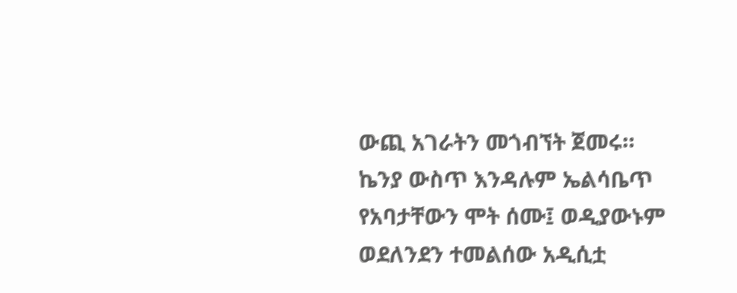ውጪ አገራትን መጎብኘት ጀመሩ።
ኬንያ ውስጥ እንዳሉም ኤልሳቤጥ የአባታቸውን ሞት ሰሙ፤ ወዲያውኑም ወደለንደን ተመልሰው አዲሲቷ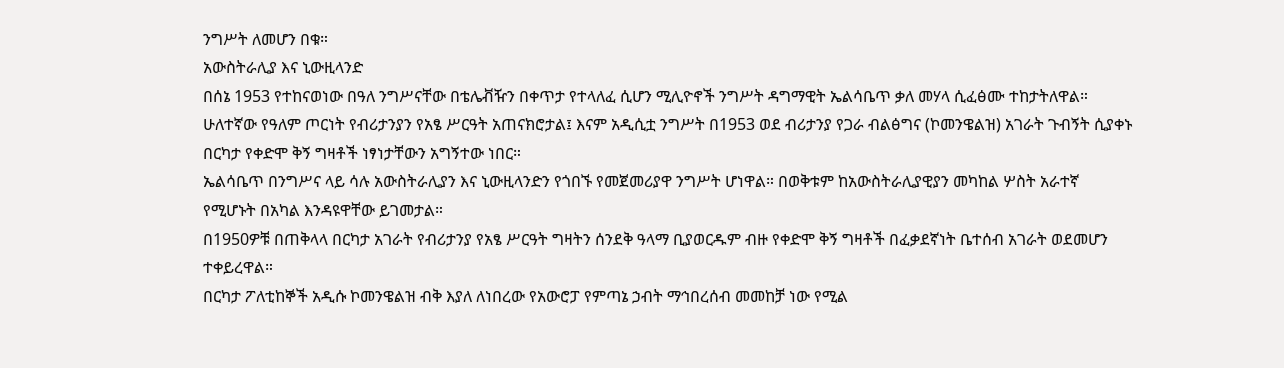ንግሥት ለመሆን በቁ።
አውስትራሊያ እና ኒውዚላንድ
በሰኔ 1953 የተከናወነው በዓለ ንግሥናቸው በቴሌቭዥን በቀጥታ የተላለፈ ሲሆን ሚሊዮኖች ንግሥት ዳግማዊት ኤልሳቤጥ ቃለ መሃላ ሲፈፅሙ ተከታትለዋል።
ሁለተኛው የዓለም ጦርነት የብሪታንያን የአፄ ሥርዓት አጠናክሮታል፤ እናም አዲሲቷ ንግሥት በ1953 ወደ ብሪታንያ የጋራ ብልፅግና (ኮመንዌልዝ) አገራት ጉብኝት ሲያቀኑ በርካታ የቀድሞ ቅኝ ግዛቶች ነፃነታቸውን አግኝተው ነበር።
ኤልሳቤጥ በንግሥና ላይ ሳሉ አውስትራሊያን እና ኒውዚላንድን የጎበኙ የመጀመሪያዋ ንግሥት ሆነዋል። በወቅቱም ከአውስትራሊያዊያን መካከል ሦስት አራተኛ የሚሆኑት በአካል እንዳዩዋቸው ይገመታል።
በ1950ዎቹ በጠቅላላ በርካታ አገራት የብሪታንያ የአፄ ሥርዓት ግዛትን ሰንደቅ ዓላማ ቢያወርዱም ብዙ የቀድሞ ቅኝ ግዛቶች በፈቃደኛነት ቤተሰብ አገራት ወደመሆን ተቀይረዋል።
በርካታ ፖለቲከኞች አዲሱ ኮመንዌልዝ ብቅ እያለ ለነበረው የአውሮፓ የምጣኔ ኃብት ማኅበረሰብ መመከቻ ነው የሚል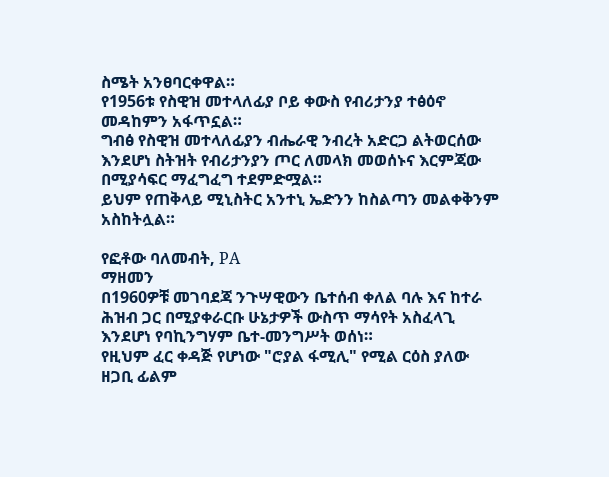ስሜት አንፀባርቀዋል።
የ1956ቱ የስዊዝ መተላለፊያ ቦይ ቀውስ የብሪታንያ ተፅዕኖ መዳከምን አፋጥኗል።
ግብፅ የስዊዝ መተላለፊያን ብሔራዊ ንብረት አድርጋ ልትወርሰው እንደሆነ ስትዝት የብሪታንያን ጦር ለመላክ መወሰኑና እርምጃው በሚያሳፍር ማፈግፈግ ተደምድሟል።
ይህም የጠቅላይ ሚኒስትር አንተኒ ኤድንን ከስልጣን መልቀቅንም አስከትሏል።

የፎቶው ባለመብት, PA
ማዘመን
በ1960ዎቹ መገባደጃ ንጉሣዊውን ቤተሰብ ቀለል ባሉ እና ከተራ ሕዝብ ጋር በሚያቀራርቡ ሁኔታዎች ውስጥ ማሳየት አስፈላጊ እንደሆነ የባኪንግሃም ቤተ-መንግሥት ወሰነ።
የዚህም ፈር ቀዳጅ የሆነው "ሮያል ፋሚሊ" የሚል ርዕስ ያለው ዘጋቢ ፊልም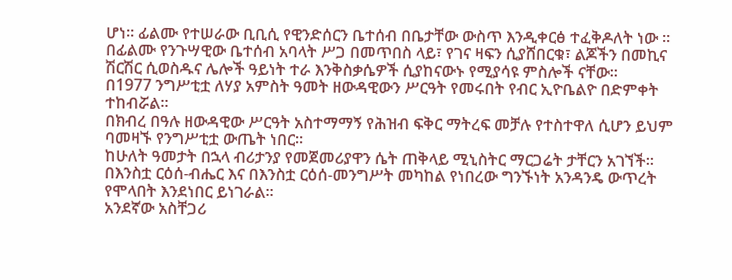ሆነ። ፊልሙ የተሠራው ቢቢሲ የዊንድሰርን ቤተሰብ በቤታቸው ውስጥ እንዲቀርፅ ተፈቅዶለት ነው ።
በፊልሙ የንጉሣዊው ቤተሰብ አባላት ሥጋ በመጥበስ ላይ፣ የገና ዛፍን ሲያሸበርቁ፣ ልጆችን በመኪና ሽርሽር ሲወስዱና ሌሎች ዓይነት ተራ እንቅስቃሴዎች ሲያከናውኑ የሚያሳዩ ምስሎች ናቸው።
በ1977 ንግሥቲቷ ለሃያ አምስት ዓመት ዘውዳዊውን ሥርዓት የመሩበት የብር ኢዮቤልዮ በድምቀት ተከብሯል።
በክብረ በዓሉ ዘውዳዊው ሥርዓት አስተማማኝ የሕዝብ ፍቅር ማትረፍ መቻሉ የተስተዋለ ሲሆን ይህም ባመዛኙ የንግሥቲቷ ውጤት ነበር።
ከሁለት ዓመታት በኋላ ብሪታንያ የመጀመሪያዋን ሴት ጠቅላይ ሚኒስትር ማርጋሬት ታቸርን አገኘች።
በእንስቷ ርዕሰ-ብሔር እና በእንስቷ ርዕሰ-መንግሥት መካከል የነበረው ግንኙነት አንዳንዴ ውጥረት የሞላበት እንደነበር ይነገራል።
አንደኛው አስቸጋሪ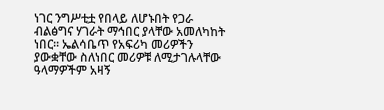ነገር ንግሥቲቷ የበላይ ለሆኑበት የጋራ ብልፅግና ሃገራት ማኅበር ያላቸው አመለካከት ነበር። ኤልሳቤጥ የአፍሪካ መሪዎችን ያውቋቸው ስለነበር መሪዎቹ ለሚታገሉላቸው ዓላማዎችም አዛኝ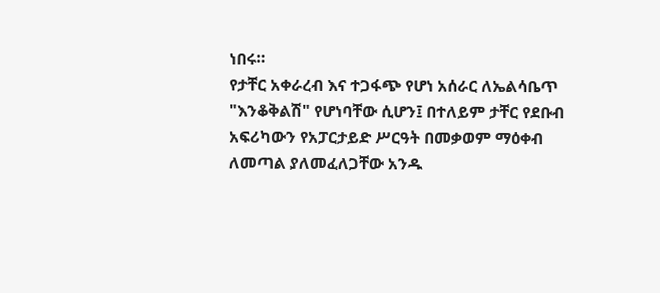ነበሩ።
የታቸር አቀራረብ እና ተጋፋጭ የሆነ አሰራር ለኤልሳቤጥ "እንቆቅልሽ" የሆነባቸው ሲሆን፤ በተለይም ታቸር የደቡብ አፍሪካውን የአፓርታይድ ሥርዓት በመቃወም ማዕቀብ ለመጣል ያለመፈለጋቸው አንዱ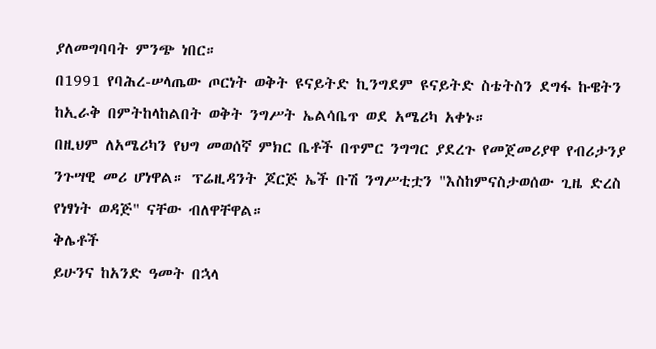ያለመግባባት ምንጭ ነበር።
በ1991 የባሕረ-ሠላጤው ጦርነት ወቅት ዩናይትድ ኪንግደም ዩናይትድ ስቴትስን ደግፋ ኩዌትን ከኢራቅ በምትከላከልበት ወቅት ንግሥት ኤልሳቤጥ ወደ አሜሪካ አቀኑ።
በዚህም ለአሜሪካን የህግ መወሰኛ ምክር ቤቶች በጥምር ንግግር ያደረጉ የመጀመሪያዋ የብሪታንያ ንጉሣዊ መሪ ሆነዋል። ፕሬዚዳንት ጆርጅ ኤች ቡሽ ንግሥቲቷን "እስከምናስታወሰው ጊዜ ድረስ የነፃነት ወዳጅ" ናቸው ብለዋቸዋል።
ቅሌቶች
ይሁንና ከአንድ ዓመት በኋላ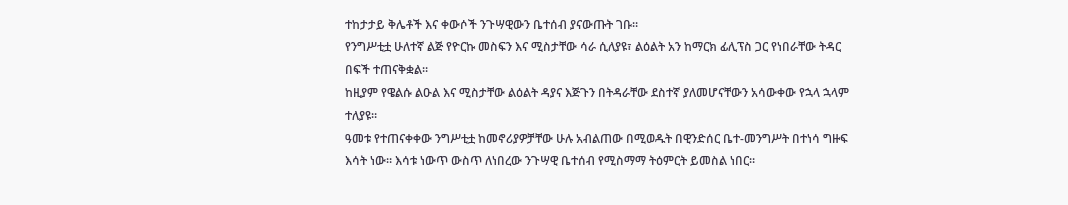ተከታታይ ቅሌቶች እና ቀውሶች ንጉሣዊውን ቤተሰብ ያናውጡት ገቡ።
የንግሥቲቷ ሁለተኛ ልጅ የዮርኩ መስፍን እና ሚስታቸው ሳራ ሲለያዩ፣ ልዕልት አን ከማርክ ፊሊፕስ ጋር የነበራቸው ትዳር በፍች ተጠናቅቋል።
ከዚያም የዌልሱ ልዑል እና ሚስታቸው ልዕልት ዳያና እጅጉን በትዳራቸው ደስተኛ ያለመሆናቸውን አሳውቀው የኋላ ኋላም ተለያዩ።
ዓመቱ የተጠናቀቀው ንግሥቲቷ ከመኖሪያዎቻቸው ሁሉ አብልጠው በሚወዱት በዊንድሰር ቤተ-መንግሥት በተነሳ ግዙፍ እሳት ነው። እሳቱ ነውጥ ውስጥ ለነበረው ንጉሣዊ ቤተሰብ የሚስማማ ትዕምርት ይመስል ነበር።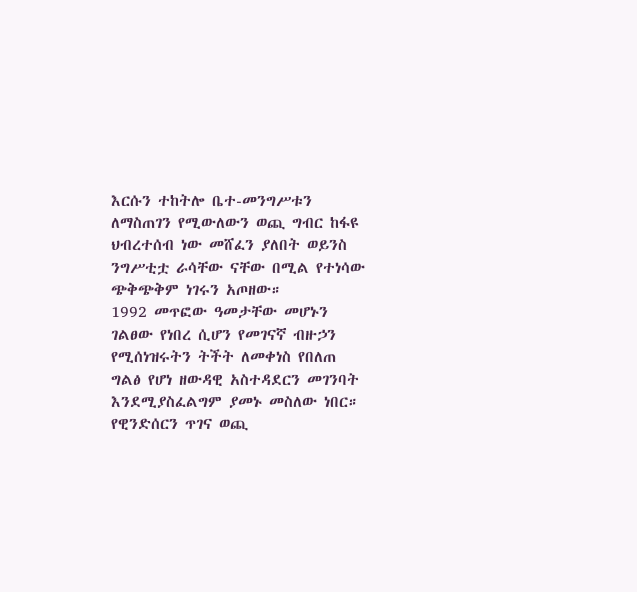እርሱን ተከትሎ ቤተ-መንግሥቱን ለማስጠገን የሚውለውን ወጪ ግብር ከፋዩ ህብረተሰብ ነው መሸፈን ያለበት ወይንስ ንግሥቲቷ ራሳቸው ናቸው በሚል የተነሳው ጭቅጭቅም ነገሩን አጦዘው።
1992 መጥፎው ዓመታቸው መሆኑን ገልፀው የነበረ ሲሆን የመገናኛ ብዙኃን የሚሰነዝሩትን ትችት ለመቀነስ የበለጠ ግልፅ የሆነ ዘውዳዊ አስተዳደርን መገንባት እንደሚያስፈልግም ያመኑ መስለው ነበር።
የዊንድሰርን ጥገና ወጪ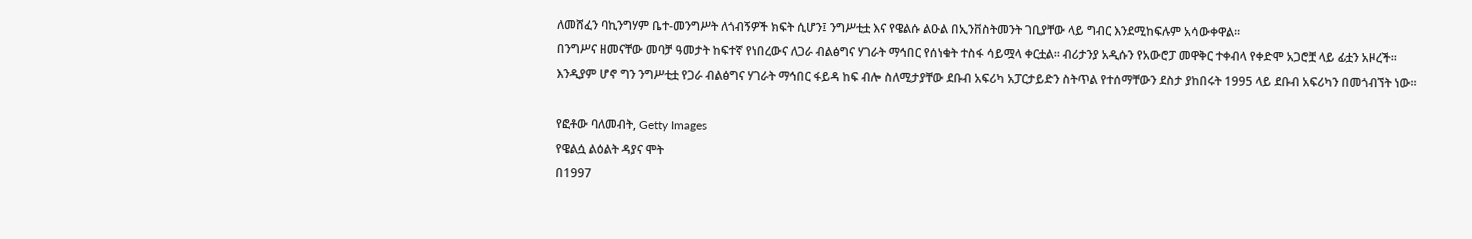ለመሸፈን ባኪንግሃም ቤተ-መንግሥት ለጎብኝዎች ክፍት ሲሆን፤ ንግሥቲቷ እና የዌልሱ ልዑል በኢንቨስትመንት ገቢያቸው ላይ ግብር እንደሚከፍሉም አሳውቀዋል።
በንግሥና ዘመናቸው መባቻ ዓመታት ከፍተኛ የነበረውና ለጋራ ብልፅግና ሃገራት ማኅበር የሰነቁት ተስፋ ሳይሟላ ቀርቷል። ብሪታንያ አዲሱን የአውሮፓ መዋቅር ተቀብላ የቀድሞ አጋሮቿ ላይ ፊቷን አዞረች።
እንዲያም ሆኖ ግን ንግሥቲቷ የጋራ ብልፅግና ሃገራት ማኅበር ፋይዳ ከፍ ብሎ ስለሚታያቸው ደቡብ አፍሪካ አፓርታይድን ስትጥል የተሰማቸውን ደስታ ያከበሩት 1995 ላይ ደቡብ አፍሪካን በመጎብኘት ነው።

የፎቶው ባለመብት, Getty Images
የዌልሷ ልዕልት ዳያና ሞት
በ1997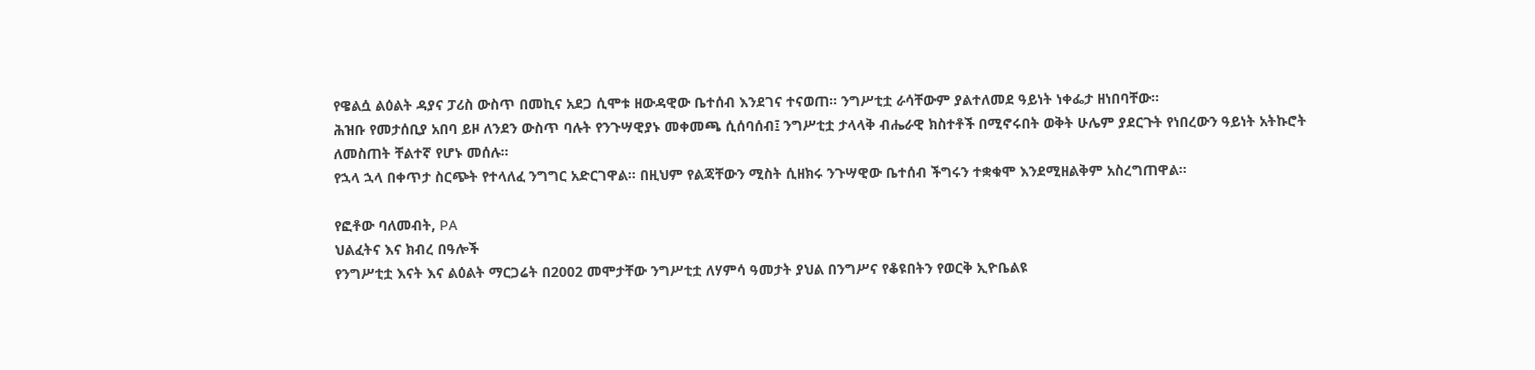የዌልሷ ልዕልት ዳያና ፓሪስ ውስጥ በመኪና አደጋ ሲሞቱ ዘውዳዊው ቤተሰብ እንደገና ተናወጠ። ንግሥቲቷ ራሳቸውም ያልተለመደ ዓይነት ነቀፌታ ዘነበባቸው።
ሕዝቡ የመታሰቢያ አበባ ይዞ ለንደን ውስጥ ባሉት የንጉሣዊያኑ መቀመጫ ሲሰባሰብ፤ ንግሥቲቷ ታላላቅ ብሔራዊ ክስተቶች በሚኖሩበት ወቅት ሁሌም ያደርጉት የነበረውን ዓይነት አትኩሮት ለመስጠት ቸልተኛ የሆኑ መሰሉ።
የኋላ ኋላ በቀጥታ ስርጭት የተላለፈ ንግግር አድርገዋል። በዚህም የልጃቸውን ሚስት ሲዘክሩ ንጉሣዊው ቤተሰብ ችግሩን ተቋቁሞ እንደሚዘልቅም አስረግጠዋል።

የፎቶው ባለመብት, PA
ህልፈትና እና ክብረ በዓሎች
የንግሥቲቷ እናት እና ልዕልት ማርጋሬት በ2002 መሞታቸው ንግሥቲቷ ለሃምሳ ዓመታት ያህል በንግሥና የቆዩበትን የወርቅ ኢዮቤልዩ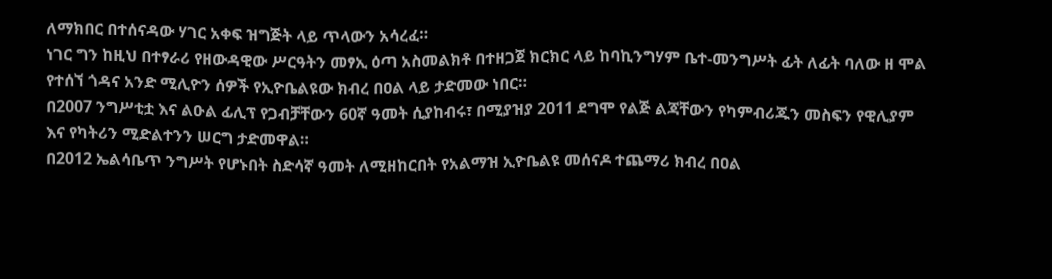ለማክበር በተሰናዳው ሃገር አቀፍ ዝግጅት ላይ ጥላውን አሳረፈ።
ነገር ግን ከዚህ በተፃራሪ የዘውዳዊው ሥርዓትን መፃኢ ዕጣ አስመልክቶ በተዘጋጀ ክርክር ላይ ከባኪንግሃም ቤተ-መንግሥት ፊት ለፊት ባለው ዘ ሞል የተሰኘ ጎዳና አንድ ሚሊዮን ሰዎች የኢዮቤልዩው ክብረ በዐል ላይ ታድመው ነበር።
በ2007 ንግሥቲቷ እና ልዑል ፊሊፕ የጋብቻቸውን 60ኛ ዓመት ሲያከብሩ፣ በሚያዝያ 2011 ደግሞ የልጅ ልጃቸውን የካምብሪጁን መስፍን የዊሊያም እና የካትሪን ሚድልተንን ሠርግ ታድመዋል።
በ2012 ኤልሳቤጥ ንግሥት የሆኑበት ስድሳኛ ዓመት ለሚዘከርበት የአልማዝ ኢዮቤልዩ መሰናዶ ተጨማሪ ክብረ በዐል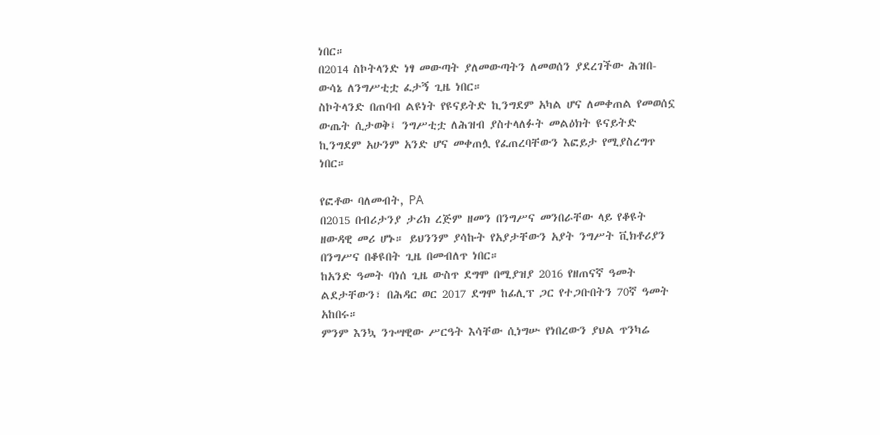ነበር።
በ2014 ስኮትላንድ ነፃ መውጣት ያለመውጣትን ለመወሰን ያደረገችው ሕዝበ-ውሳኔ ለንግሥቲቷ ፈታኝ ጊዜ ነበር።
ስኮትላንድ በጠባብ ልዩነት የዩናይትድ ኪንግደም አካል ሆና ለመቀጠል የመወሰኗ ውጤት ሲታወቅ፤ ንግሥቲቷ ለሕዝብ ያስተላለፉት መልዕክት ዩናይትድ ኪንግደም አሁንም አንድ ሆና መቀጠሏ የፈጠረባቸውን እፎይታ የሚያስረግጥ ነበር።

የፎቶው ባለመብት, PA
በ2015 በብሪታንያ ታሪክ ረጅም ዘመን በንግሥና መንበራቸው ላይ የቆዩት ዘውዳዊ መሪ ሆኑ። ይህንንም ያሳኩት የአያታቸውን አያት ንግሥት ቪክቶሪያን በንግሥና በቆዩበት ጊዜ በመብለጥ ነበር።
ከአንድ ዓመት ባነሰ ጊዜ ውስጥ ደግሞ በሚያዝያ 2016 የዘጠናኛ ዓመት ልደታቸውን፣ በሕዳር ወር 2017 ደግሞ ከፊሊፕ ጋር የተጋቡበትን 70ኛ ዓመት አከበሩ።
ምንም እንኳ ንጉሣዊው ሥርዓት እሳቸው ሲነግሡ የነበረውን ያህል ጥንካሬ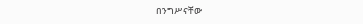በንግሥናቸው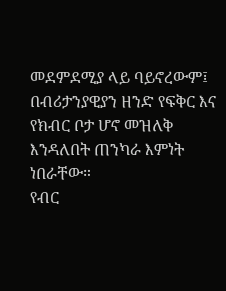መደምደሚያ ላይ ባይኖረውም፤ በብሪታንያዊያን ዘንድ የፍቅር እና የክብር ቦታ ሆኖ መዝለቅ እንዳለበት ጠንካራ እምነት ነበራቸው።
የብር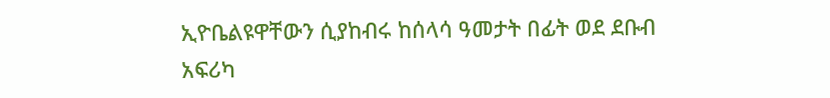ኢዮቤልዩዋቸውን ሲያከብሩ ከሰላሳ ዓመታት በፊት ወደ ደቡብ አፍሪካ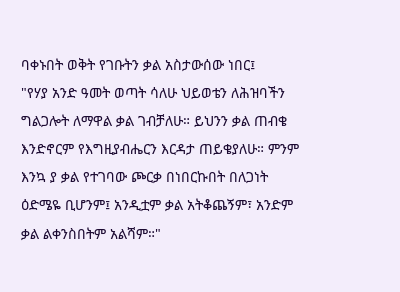ባቀኑበት ወቅት የገቡትን ቃል አስታውሰው ነበር፤
"የሃያ አንድ ዓመት ወጣት ሳለሁ ህይወቴን ለሕዝባችን ግልጋሎት ለማዋል ቃል ገብቻለሁ። ይህንን ቃል ጠብቄ እንድኖርም የእግዚያብሔርን እርዳታ ጠይቄያለሁ። ምንም እንኳ ያ ቃል የተገባው ጮርቃ በነበርኩበት በለጋነት ዕድሜዬ ቢሆንም፤ አንዲቷም ቃል አትቆጨኝም፣ አንድም ቃል ልቀንስበትም አልሻም።"